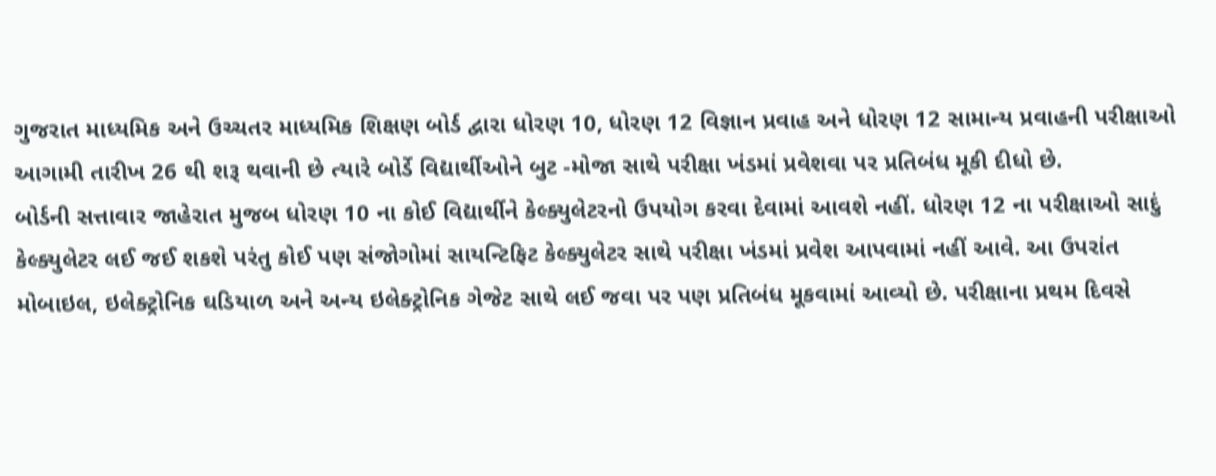ગુજરાત માધ્યમિક અને ઉચ્ચતર માધ્યમિક શિક્ષણ બોર્ડ દ્વારા ધોરણ 10, ધોરણ 12 વિજ્ઞાન પ્રવાહ અને ધોરણ 12 સામાન્ય પ્રવાહની પરીક્ષાઓ આગામી તારીખ 26 થી શરૂ થવાની છે ત્યારે બોર્ડે વિદ્યાર્થીઓને બુટ -મોજા સાથે પરીક્ષા ખંડમાં પ્રવેશવા પર પ્રતિબંધ મૂકી દીધો છે.
બોર્ડની સત્તાવાર જાહેરાત મુજબ ધોરણ 10 ના કોઈ વિદ્યાર્થીને કેલ્ક્યુલેટરનો ઉપયોગ કરવા દેવામાં આવશે નહીં. ધોરણ 12 ના પરીક્ષાઓ સાદું કેલ્ક્યુલેટર લઈ જઈ શકશે પરંતુ કોઈ પણ સંજોગોમાં સાયન્ટિફિટ કેલ્ક્યુલેટર સાથે પરીક્ષા ખંડમાં પ્રવેશ આપવામાં નહીં આવે. આ ઉપરાંત મોબાઇલ, ઇલેક્ટ્રોનિક ઘડિયાળ અને અન્ય ઇલેક્ટ્રોનિક ગેજેટ સાથે લઈ જવા પર પણ પ્રતિબંધ મૂકવામાં આવ્યો છે. પરીક્ષાના પ્રથમ દિવસે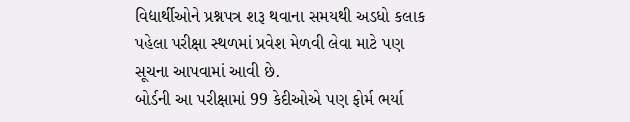વિદ્યાર્થીઓને પ્રશ્નપત્ર શરૂ થવાના સમયથી અડધો કલાક પહેલા પરીક્ષા સ્થળમાં પ્રવેશ મેળવી લેવા માટે પણ સૂચના આપવામાં આવી છે.
બોર્ડની આ પરીક્ષામાં 99 કેદીઓએ પણ ફોર્મ ભર્યા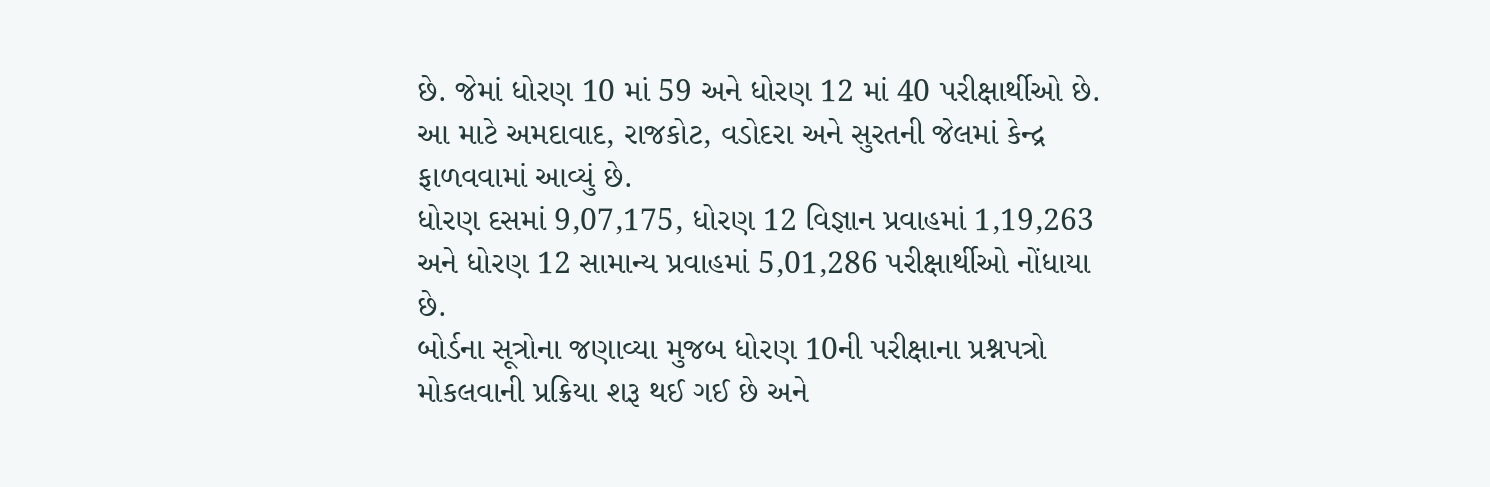છે. જેમાં ધોરણ 10 માં 59 અને ધોરણ 12 માં 40 પરીક્ષાર્થીઓ છે. આ માટે અમદાવાદ, રાજકોટ, વડોદરા અને સુરતની જેલમાં કેન્દ્ર ફાળવવામાં આવ્યું છે.
ધોરણ દસમાં 9,07,175, ધોરણ 12 વિજ્ઞાન પ્રવાહમાં 1,19,263 અને ધોરણ 12 સામાન્ય પ્રવાહમાં 5,01,286 પરીક્ષાર્થીઓ નોંધાયા છે.
બોર્ડના સૂત્રોના જણાવ્યા મુજબ ધોરણ 10ની પરીક્ષાના પ્રશ્નપત્રો મોકલવાની પ્રક્રિયા શરૂ થઈ ગઈ છે અને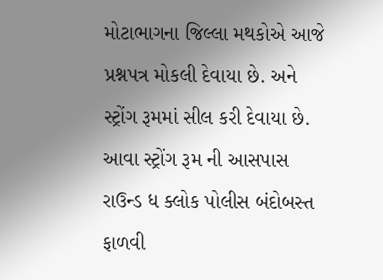મોટાભાગના જિલ્લા મથકોએ આજે પ્રશ્નપત્ર મોકલી દેવાયા છે. અને સ્ટ્રોંગ રૂમમાં સીલ કરી દેવાયા છે. આવા સ્ટ્રોંગ રૂમ ની આસપાસ રાઉન્ડ ધ ક્લોક પોલીસ બંદોબસ્ત ફાળવી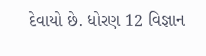દેવાયો છે. ધોરણ 12 વિજ્ઞાન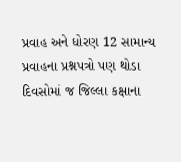પ્રવાહ અને ધોરણ 12 સામાન્ય પ્રવાહના પ્રશ્નપત્રો પણ થોડા દિવસોમાં જ જિલ્લા કક્ષાના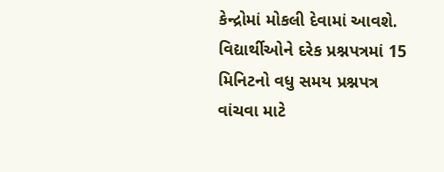કેન્દ્રોમાં મોકલી દેવામાં આવશે.
વિદ્યાર્થીઓને દરેક પ્રશ્નપત્રમાં 15 મિનિટનો વધુ સમય પ્રશ્નપત્ર વાંચવા માટે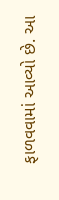ફાળવવામાં આવ્યો છે. આ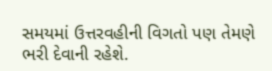સમયમાં ઉત્તરવહીની વિગતો પણ તેમણે ભરી દેવાની રહેશે.